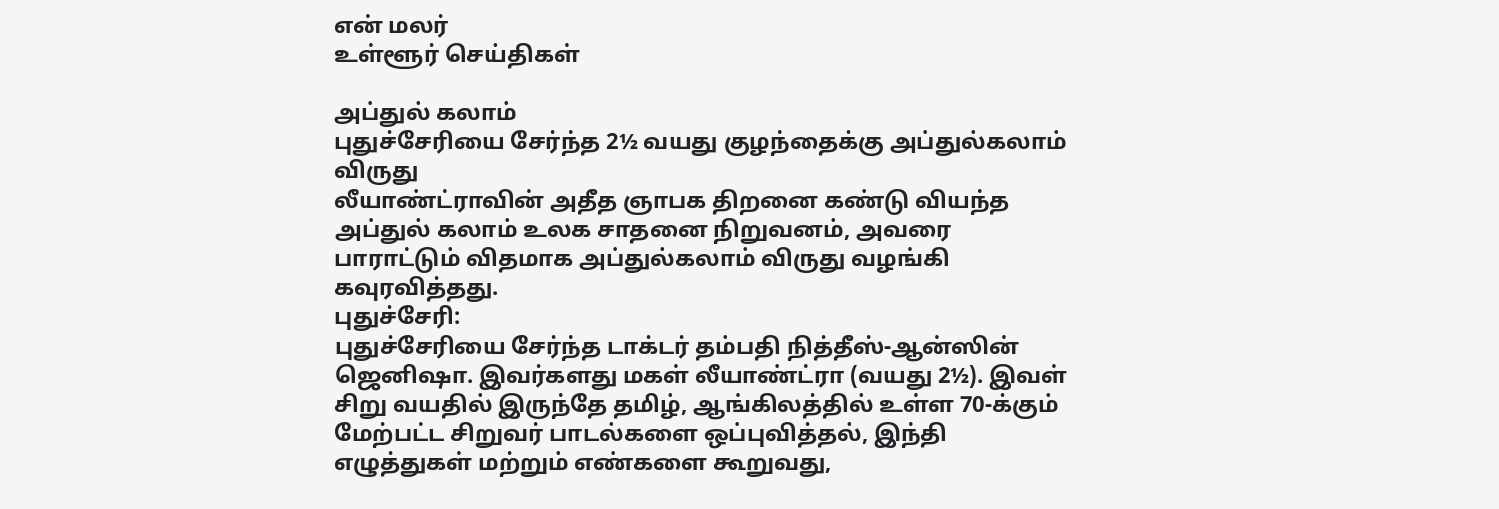என் மலர்
உள்ளூர் செய்திகள்

அப்துல் கலாம்
புதுச்சேரியை சேர்ந்த 2½ வயது குழந்தைக்கு அப்துல்கலாம் விருது
லீயாண்ட்ராவின் அதீத ஞாபக திறனை கண்டு வியந்த அப்துல் கலாம் உலக சாதனை நிறுவனம், அவரை பாராட்டும் விதமாக அப்துல்கலாம் விருது வழங்கி கவுரவித்தது.
புதுச்சேரி:
புதுச்சேரியை சேர்ந்த டாக்டர் தம்பதி நித்தீஸ்-ஆன்ஸின் ஜெனிஷா. இவர்களது மகள் லீயாண்ட்ரா (வயது 2½). இவள் சிறு வயதில் இருந்தே தமிழ், ஆங்கிலத்தில் உள்ள 70-க்கும் மேற்பட்ட சிறுவர் பாடல்களை ஒப்புவித்தல், இந்தி எழுத்துகள் மற்றும் எண்களை கூறுவது,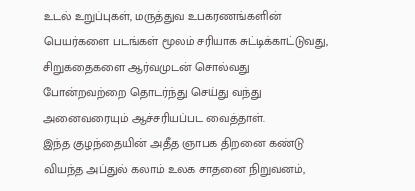உடல் உறுப்புகள், மருத்துவ உபகரணங்களின் பெயர்களை படங்கள் மூலம் சரியாக சுட்டிக்காட்டுவது, சிறுகதைகளை ஆர்வமுடன் சொல்வது போன்றவற்றை தொடர்ந்து செய்து வந்து அனைவரையும் ஆச்சரியப்பட வைத்தாள்.
இந்த குழந்தையின் அதீத ஞாபக திறனை கண்டு வியந்த அப்துல் கலாம் உலக சாதனை நிறுவனம்,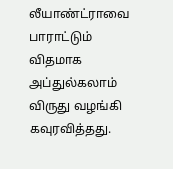லீயாண்ட்ராவை பாராட்டும் விதமாக அப்துல்கலாம் விருது வழங்கி கவுரவித்தது.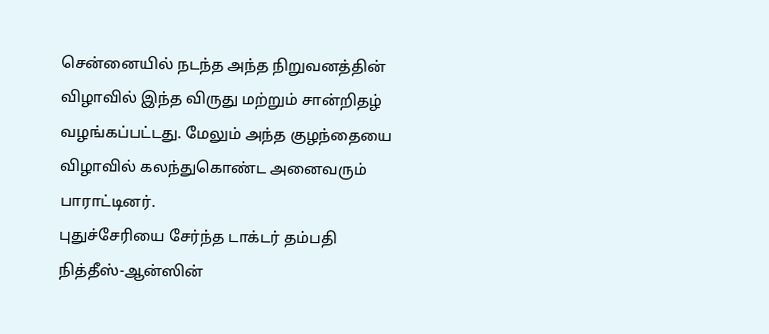சென்னையில் நடந்த அந்த நிறுவனத்தின் விழாவில் இந்த விருது மற்றும் சான்றிதழ் வழங்கப்பட்டது. மேலும் அந்த குழந்தையை விழாவில் கலந்துகொண்ட அனைவரும் பாராட்டினர்.
புதுச்சேரியை சேர்ந்த டாக்டர் தம்பதி நித்தீஸ்-ஆன்ஸின்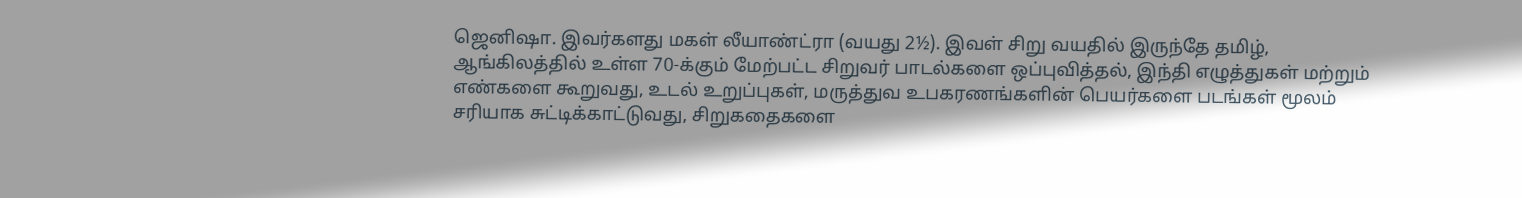ஜெனிஷா. இவர்களது மகள் லீயாண்ட்ரா (வயது 2½). இவள் சிறு வயதில் இருந்தே தமிழ், ஆங்கிலத்தில் உள்ள 70-க்கும் மேற்பட்ட சிறுவர் பாடல்களை ஒப்புவித்தல், இந்தி எழுத்துகள் மற்றும் எண்களை கூறுவது, உடல் உறுப்புகள், மருத்துவ உபகரணங்களின் பெயர்களை படங்கள் மூலம் சரியாக சுட்டிக்காட்டுவது, சிறுகதைகளை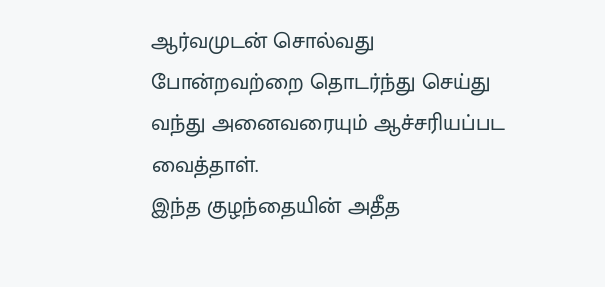ஆர்வமுடன் சொல்வது போன்றவற்றை தொடர்ந்து செய்து வந்து அனைவரையும் ஆச்சரியப்பட வைத்தாள்.
இந்த குழந்தையின் அதீத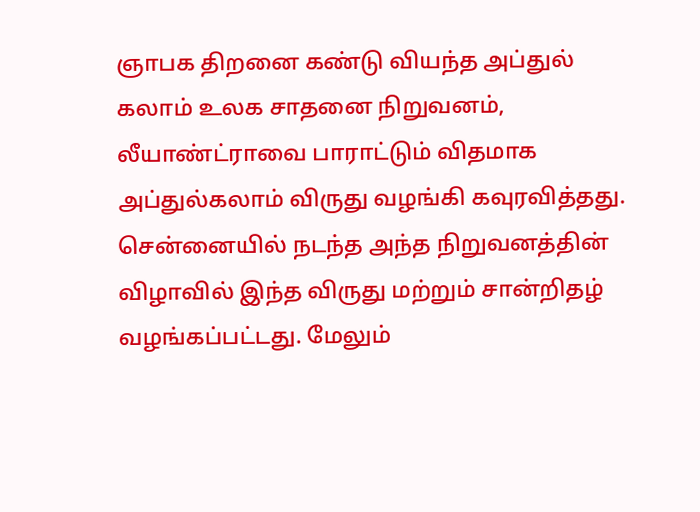ஞாபக திறனை கண்டு வியந்த அப்துல் கலாம் உலக சாதனை நிறுவனம், லீயாண்ட்ராவை பாராட்டும் விதமாக அப்துல்கலாம் விருது வழங்கி கவுரவித்தது. சென்னையில் நடந்த அந்த நிறுவனத்தின் விழாவில் இந்த விருது மற்றும் சான்றிதழ் வழங்கப்பட்டது. மேலும்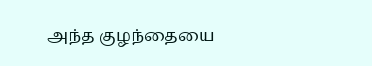அந்த குழந்தையை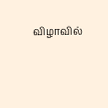விழாவில்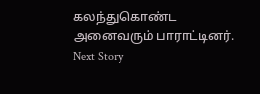கலந்துகொண்ட அனைவரும் பாராட்டினர்.
Next Story